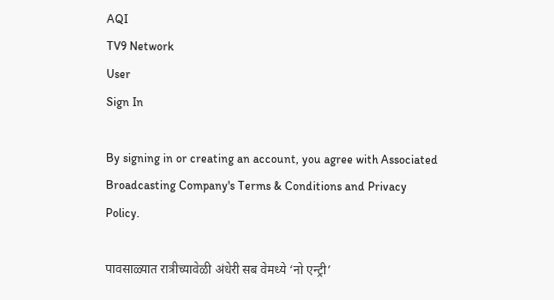AQI
TV9 Network
User
Sign In

By signing in or creating an account, you agree with Associated Broadcasting Company's Terms & Conditions and Privacy Policy.

पावसाळ्यात रात्रीच्यावेळी अंधेरी सब वेमध्ये ‘नो एन्ट्री’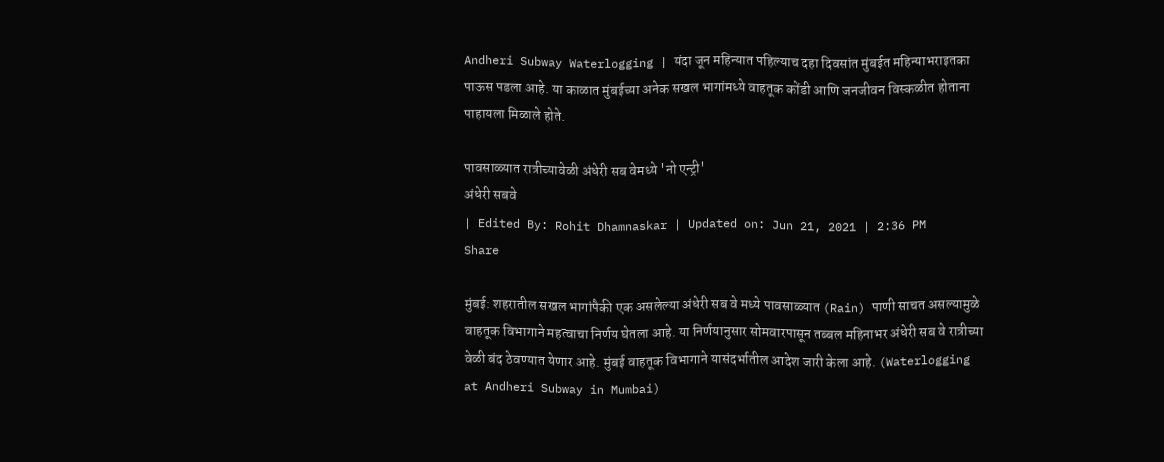Andheri Subway Waterlogging | यंदा जून महिन्यात पहिल्याच दहा दिवसांत मुंबईत महिन्याभराइतका पाऊस पडला आहे. या काळात मुंबईच्या अनेक सखल भागांमध्ये वाहतूक कोंडी आणि जनजीवन विस्कळीत होताना पाहायला मिळाले होते.

पावसाळ्यात रात्रीच्यावेळी अंधेरी सब वेमध्ये 'नो एन्ट्री'
अंधेरी सबवे
| Edited By: Rohit Dhamnaskar | Updated on: Jun 21, 2021 | 2:36 PM
Share

मुंबई: शहरातील सखल भागांपैकी एक असलेल्या अंधेरी सब वे मध्ये पावसाळ्यात (Rain) पाणी साचत असल्यामुळे वाहतूक विभागाने महत्वाचा निर्णय घेतला आहे. या निर्णयानुसार सोमवारपासून तब्बल महिनाभर अंधेरी सब वे रात्रीच्या वेळी बंद ठेवण्यात येणार आहे. मुंबई वाहतूक विभागाने यासंदर्भातील आदेश जारी केला आहे. (Waterlogging at Andheri Subway in Mumbai)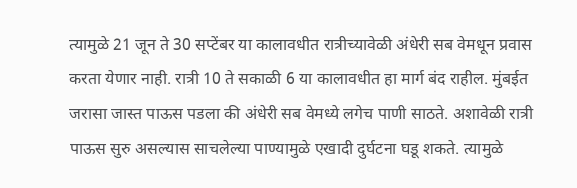त्यामुळे 21 जून ते 30 सप्टेंबर या कालावधीत रात्रीच्यावेळी अंधेरी सब वेमधून प्रवास करता येणार नाही. रात्री 10 ते सकाळी 6 या कालावधीत हा मार्ग बंद राहील. मुंबईत जरासा जास्त पाऊस पडला की अंधेरी सब वेमध्ये लगेच पाणी साठते. अशावेळी रात्री पाऊस सुरु असल्यास साचलेल्या पाण्यामुळे एखादी दुर्घटना घडू शकते. त्यामुळे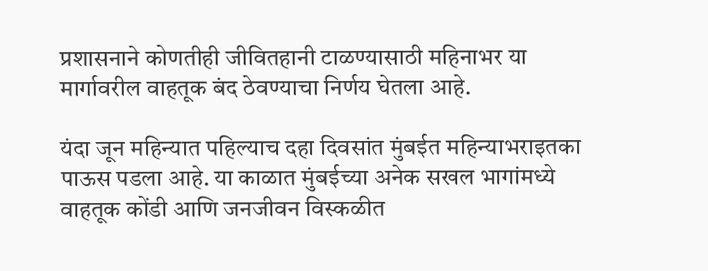प्रशासनाने कोणतीही जीवितहानी टाळण्यासाठी महिनाभर या मार्गावरील वाहतूक बंद ठेवण्याचा निर्णय घेतला आहे.

यंदा जून महिन्यात पहिल्याच दहा दिवसांत मुंबईत महिन्याभराइतका पाऊस पडला आहे. या काळात मुंबईच्या अनेक सखल भागांमध्ये वाहतूक कोंडी आणि जनजीवन विस्कळीत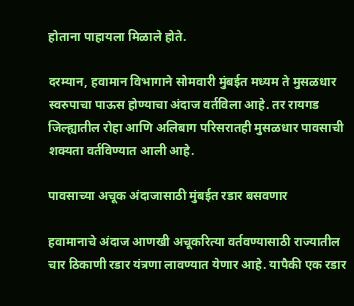होताना पाहायला मिळाले होते.

दरम्यान, हवामान विभागाने सोमवारी मुंबईत मध्यम ते मुसळधार स्वरुपाचा पाऊस होण्याचा अंदाज वर्तविला आहे. तर रायगड जिल्ह्यातील रोहा आणि अलिबाग परिसरातही मुसळधार पावसाची शक्यता वर्तविण्यात आली आहे.

पावसाच्या अचूक अंदाजासाठी मुंबईत रडार बसवणार

हवामानाचे अंदाज आणखी अचूकरित्या वर्तवण्यासाठी राज्यातील चार ठिकाणी रडार यंत्रणा लावण्यात येणार आहे. यापैकी एक रडार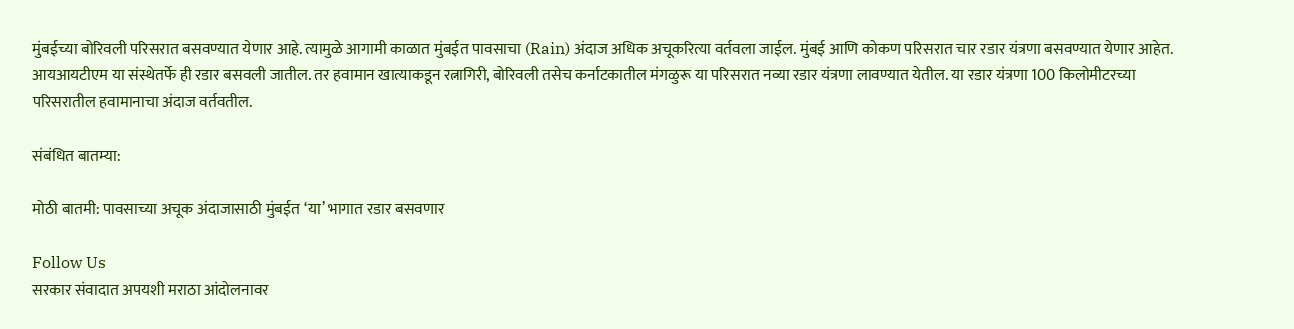मुंबईच्या बोरिवली परिसरात बसवण्यात येणार आहे. त्यामुळे आगामी काळात मुंबईत पावसाचा (Rain) अंदाज अधिक अचूकरित्या वर्तवला जाईल. मुंबई आणि कोकण परिसरात चार रडार यंत्रणा बसवण्यात येणार आहेत. आयआयटीएम या संस्थेतर्फे ही रडार बसवली जातील. तर हवामान खात्याकडून रत्नागिरी, बोरिवली तसेच कर्नाटकातील मंगळुरू या परिसरात नव्या रडार यंत्रणा लावण्यात येतील. या रडार यंत्रणा 100 किलोमीटरच्या परिसरातील हवामानाचा अंदाज वर्तवतील.

संबंधित बातम्या:

मोठी बातमी: पावसाच्या अचूक अंदाजासाठी मुंबईत ‘या’ भागात रडार बसवणार

Follow Us
सरकार संवादात अपयशी मराठा आंदोलनावर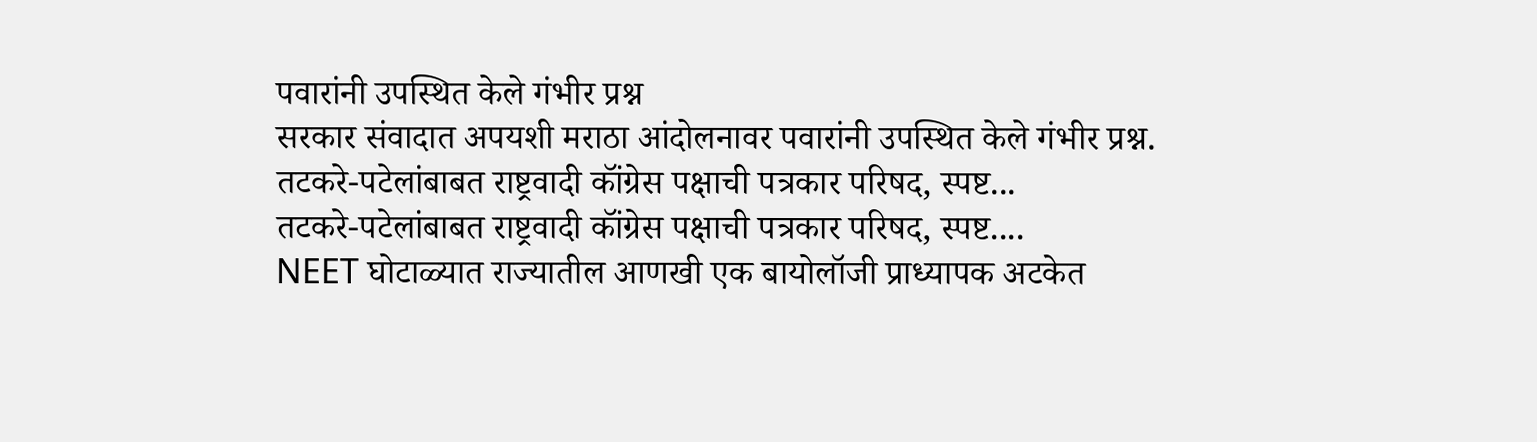पवारांनी उपस्थित केले गंभीर प्रश्न
सरकार संवादात अपयशी मराठा आंदोलनावर पवारांनी उपस्थित केले गंभीर प्रश्न.
तटकरे-पटेलांबाबत राष्ट्रवादी कॉंग्रेस पक्षाची पत्रकार परिषद, स्पष्ट...
तटकरे-पटेलांबाबत राष्ट्रवादी कॉंग्रेस पक्षाची पत्रकार परिषद, स्पष्ट....
NEET घोटाळ्यात राज्यातील आणखी एक बायोलॉजी प्राध्यापक अटकेत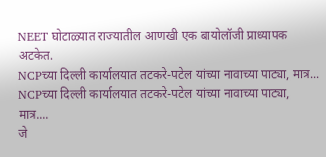NEET घोटाळ्यात राज्यातील आणखी एक बायोलॉजी प्राध्यापक अटकेत.
NCPच्या दिल्ली कार्यालयात तटकरे-पटेल यांच्या नावाच्या पाट्या, मात्र...
NCPच्या दिल्ली कार्यालयात तटकरे-पटेल यांच्या नावाच्या पाट्या, मात्र....
जे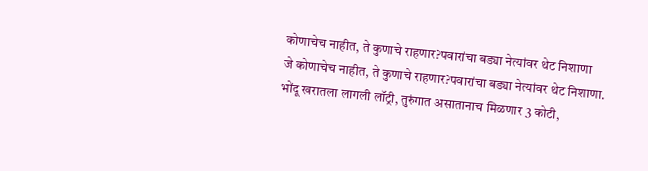कोणाचेच नाहीत, ते कुणाचे राहणार?पवारांचा बड्या नेत्यांवर थेट निशाणा
जे कोणाचेच नाहीत, ते कुणाचे राहणार?पवारांचा बड्या नेत्यांवर थेट निशाणा.
भोंदू खरातला लागली लॉट्री, तुरुंगात असातानाच मिळणार 3 कोटी,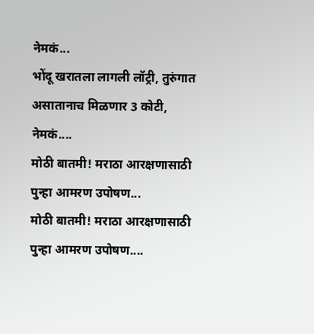नेमकं...
भोंदू खरातला लागली लॉट्री, तुरुंगात असातानाच मिळणार 3 कोटी, नेमकं....
मोठी बातमी! मराठा आरक्षणासाठी पुन्हा आमरण उपोषण...
मोठी बातमी! मराठा आरक्षणासाठी पुन्हा आमरण उपोषण....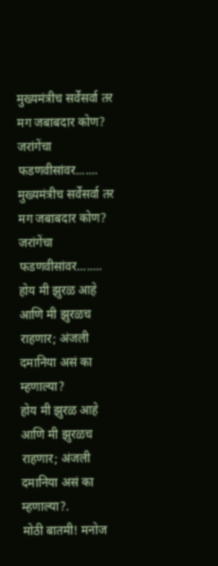मुख्यमंत्रीच सर्वेसर्वा तर मग जबाबदार कोण? जरांगेंचा फडणवीसांवर.......
मुख्यमंत्रीच सर्वेसर्वा तर मग जबाबदार कोण? जरांगेंचा फडणवीसांवर........
होय मी झुरळ आहे आणि मी झुरळच राहणार; अंजली दमानिया असं का म्हणाल्या?
होय मी झुरळ आहे आणि मी झुरळच राहणार; अंजली दमानिया असं का म्हणाल्या?.
मोठी बातमी! मनोज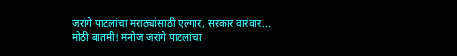जरांगे पाटलांचा मराठ्यांसाठी एल्गार, सरकार वारंवार...
मोठी बातमी! मनोज जरांगे पाटलांचा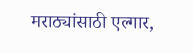मराठ्यांसाठी एल्गार,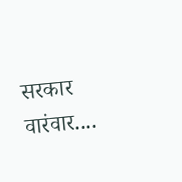सरकार वारंवार....